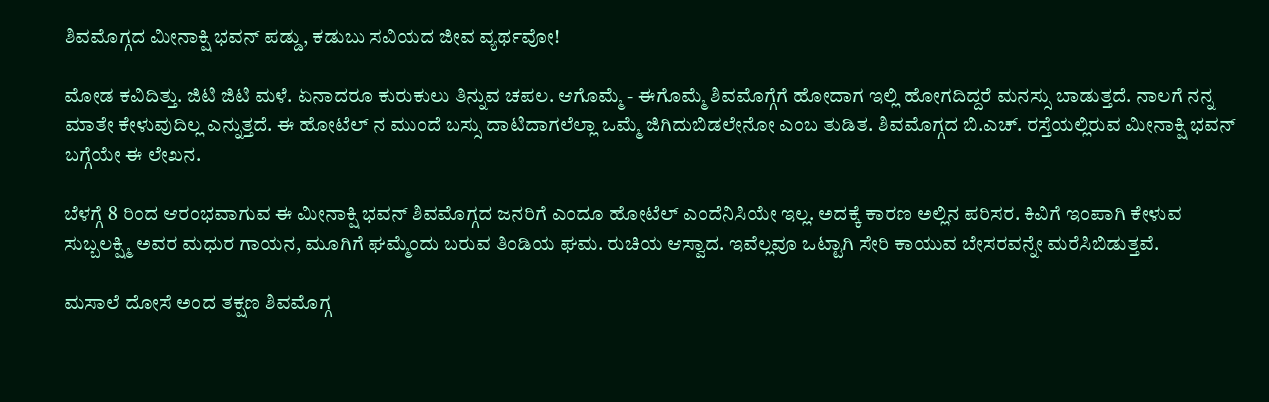ಶಿವಮೊಗ್ಗದ ಮೀನಾಕ್ಷಿ ಭವನ್ ಪಡ್ಡು, ಕಡುಬು ಸವಿಯದ ಜೀವ ವ್ಯರ್ಥವೋ!

ಮೋಡ ಕವಿದಿತ್ತು. ಜಿಟಿ ಜಿಟಿ ಮಳೆ. ಏನಾದರೂ ಕುರುಕುಲು ತಿನ್ನುವ ಚಪಲ. ಆಗೊಮ್ಮೆ - ಈಗೊಮ್ಮೆ ಶಿವಮೊಗ್ಗೆಗೆ ಹೋದಾಗ ಇಲ್ಲಿ ಹೋಗದಿದ್ದರೆ ಮನಸ್ಸು ಬಾಡುತ್ತದೆ. ನಾಲಗೆ ನನ್ನ ಮಾತೇ ಕೇಳುವುದಿಲ್ಲ ಎನ್ನುತ್ತದೆ. ಈ ಹೋಟೆಲ್ ನ ಮುಂದೆ ಬಸ್ಸು ದಾಟಿದಾಗಲೆಲ್ಲಾ ಒಮ್ಮೆ ಜಿಗಿದುಬಿಡಲೇನೋ ಎಂಬ ತುಡಿತ. ಶಿವಮೊಗ್ಗದ ಬಿ.ಎಚ್. ರಸ್ತೆಯಲ್ಲಿರುವ ಮೀನಾಕ್ಷಿ ಭವನ್ ಬಗ್ಗೆಯೇ ಈ ಲೇಖನ.

ಬೆಳಗ್ಗೆ 8 ರಿಂದ ಆರಂಭವಾಗುವ ಈ ಮೀನಾಕ್ಷಿ ಭವನ್ ಶಿವಮೊಗ್ಗದ ಜನರಿಗೆ ಎಂದೂ ಹೋಟೆಲ್ ಎಂದೆನಿಸಿಯೇ ಇಲ್ಲ. ಅದಕ್ಕೆ ಕಾರಣ ಅಲ್ಲಿನ ಪರಿಸರ. ಕಿವಿಗೆ ಇಂಪಾಗಿ ಕೇಳುವ ಸುಬ್ಬಲಕ್ಷ್ಮಿ ಅವರ ಮಧುರ ಗಾಯನ, ಮೂಗಿಗೆ ಘಮ್ಮೆಂದು ಬರುವ ತಿಂಡಿಯ ಘಮ. ರುಚಿಯ ಆಸ್ವಾದ. ಇವೆಲ್ಲವೂ ಒಟ್ಟಾಗಿ ಸೇರಿ ಕಾಯುವ ಬೇಸರವನ್ನೇ ಮರೆಸಿಬಿಡುತ್ತವೆ.

ಮಸಾಲೆ ದೋಸೆ ಅಂದ ತಕ್ಷಣ ಶಿವಮೊಗ್ಗ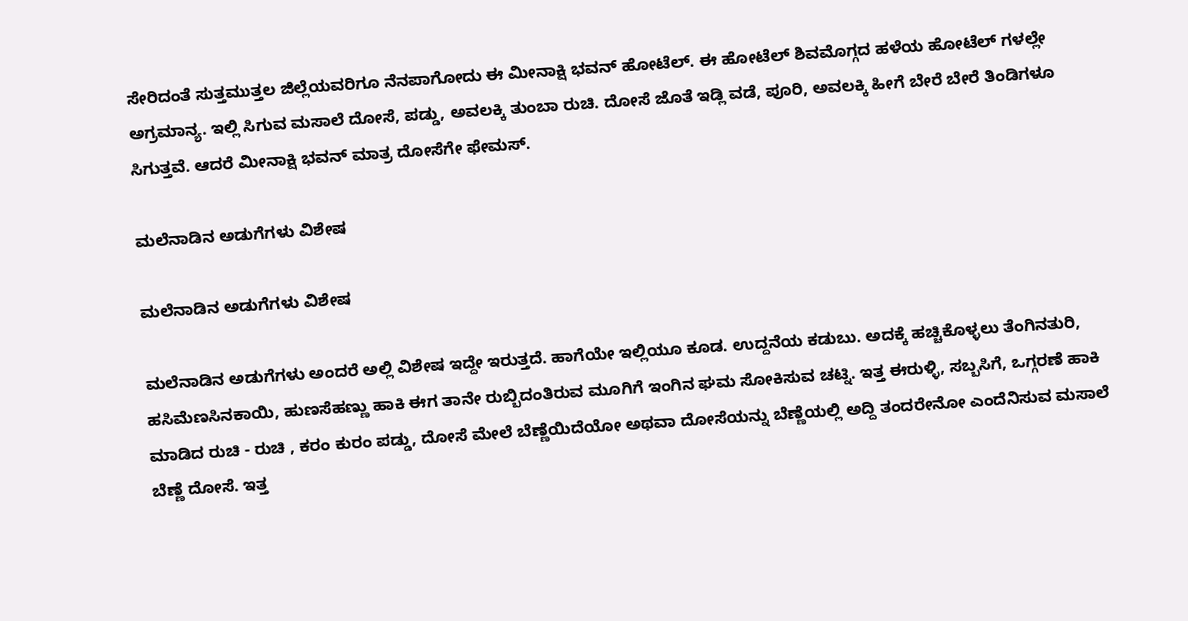ಸೇರಿದಂತೆ ಸುತ್ತಮುತ್ತಲ ಜಿಲ್ಲೆಯವರಿಗೂ ನೆನಪಾಗೋದು ಈ ಮೀನಾಕ್ಷಿ ಭವನ್ ಹೋಟೆಲ್. ಈ ಹೋಟೆಲ್ ಶಿವಮೊಗ್ಗದ ಹಳೆಯ ಹೋಟೆಲ್ ಗಳಲ್ಲೇ ಅಗ್ರಮಾನ್ಯ. ಇಲ್ಲಿ ಸಿಗುವ ಮಸಾಲೆ ದೋಸೆ, ಪಡ್ಡು, ಅವಲಕ್ಕಿ ತುಂಬಾ ರುಚಿ. ದೋಸೆ ಜೊತೆ ಇಡ್ಲಿ ವಡೆ, ಪೂರಿ, ಅವಲಕ್ಕಿ ಹೀಗೆ ಬೇರೆ ಬೇರೆ ತಿಂಡಿಗಳೂ ಸಿಗುತ್ತವೆ. ಆದರೆ ಮೀನಾಕ್ಷಿ ಭವನ್ ಮಾತ್ರ ದೋಸೆಗೇ ಫೇಮಸ್.

ಮಲೆನಾಡಿನ ಅಡುಗೆಗಳು ವಿಶೇಷ

ಮಲೆನಾಡಿನ ಅಡುಗೆಗಳು ವಿಶೇಷ

ಮಲೆನಾಡಿನ ಅಡುಗೆಗಳು ಅಂದರೆ ಅಲ್ಲಿ ವಿಶೇಷ ಇದ್ದೇ ಇರುತ್ತದೆ. ಹಾಗೆಯೇ ಇಲ್ಲಿಯೂ ಕೂಡ. ಉದ್ದನೆಯ ಕಡುಬು. ಅದಕ್ಕೆ ಹಚ್ಚಿಕೊಳ್ಳಲು ತೆಂಗಿನತುರಿ, ಹಸಿಮೆಣಸಿನಕಾಯಿ, ಹುಣಸೆಹಣ್ಣು ಹಾಕಿ ಈಗ ತಾನೇ ರುಬ್ಬಿದಂತಿರುವ ಮೂಗಿಗೆ ಇಂಗಿನ ಘಮ ಸೋಕಿಸುವ ಚಟ್ನಿ. ಇತ್ತ ಈರುಳ್ಳಿ, ಸಬ್ಬಸಿಗೆ, ಒಗ್ಗರಣೆ ಹಾಕಿ ಮಾಡಿದ ರುಚಿ - ರುಚಿ , ಕರಂ ಕುರಂ ಪಡ್ಡು, ದೋಸೆ ಮೇಲೆ ಬೆಣ್ಣೆಯಿದೆಯೋ ಅಥವಾ ದೋಸೆಯನ್ನು ಬೆಣ್ಣೆಯಲ್ಲಿ ಅದ್ದಿ ತಂದರೇನೋ ಎಂದೆನಿಸುವ ಮಸಾಲೆ ಬೆಣ್ಣೆ ದೋಸೆ. ಇತ್ತ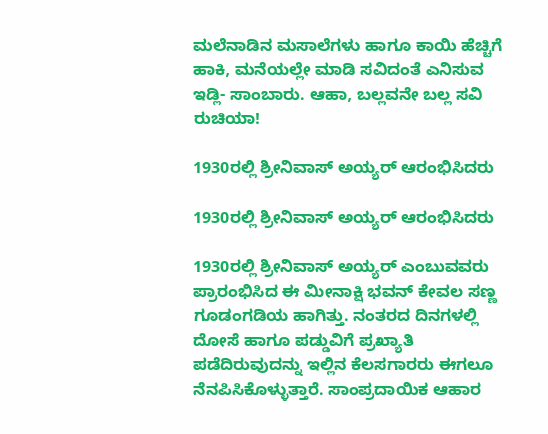ಮಲೆನಾಡಿನ ಮಸಾಲೆಗಳು ಹಾಗೂ ಕಾಯಿ ಹೆಚ್ಚಿಗೆ ಹಾಕಿ, ಮನೆಯಲ್ಲೇ ಮಾಡಿ ಸವಿದಂತೆ ಎನಿಸುವ ಇಡ್ಲಿ- ಸಾಂಬಾರು. ಆಹಾ, ಬಲ್ಲವನೇ ಬಲ್ಲ ಸವಿ ರುಚಿಯಾ!

1930ರಲ್ಲಿ ಶ್ರೀನಿವಾಸ್ ಅಯ್ಯರ್ ಆರಂಭಿಸಿದರು

1930ರಲ್ಲಿ ಶ್ರೀನಿವಾಸ್ ಅಯ್ಯರ್ ಆರಂಭಿಸಿದರು

1930ರಲ್ಲಿ ಶ್ರೀನಿವಾಸ್ ಅಯ್ಯರ್ ಎಂಬುವವರು ಪ್ರಾರಂಭಿಸಿದ ಈ ಮೀನಾಕ್ಷಿ ಭವನ್ ಕೇವಲ ಸಣ್ಣ ಗೂಡಂಗಡಿಯ ಹಾಗಿತ್ತು. ನಂತರದ ದಿನಗಳಲ್ಲಿ ದೋಸೆ ಹಾಗೂ ಪಡ್ಡುವಿಗೆ ಪ್ರಖ್ಯಾತಿ ಪಡೆದಿರುವುದನ್ನು ಇಲ್ಲಿನ ಕೆಲಸಗಾರರು ಈಗಲೂ ನೆನಪಿಸಿಕೊಳ್ಳುತ್ತಾರೆ. ಸಾಂಪ್ರದಾಯಿಕ ಆಹಾರ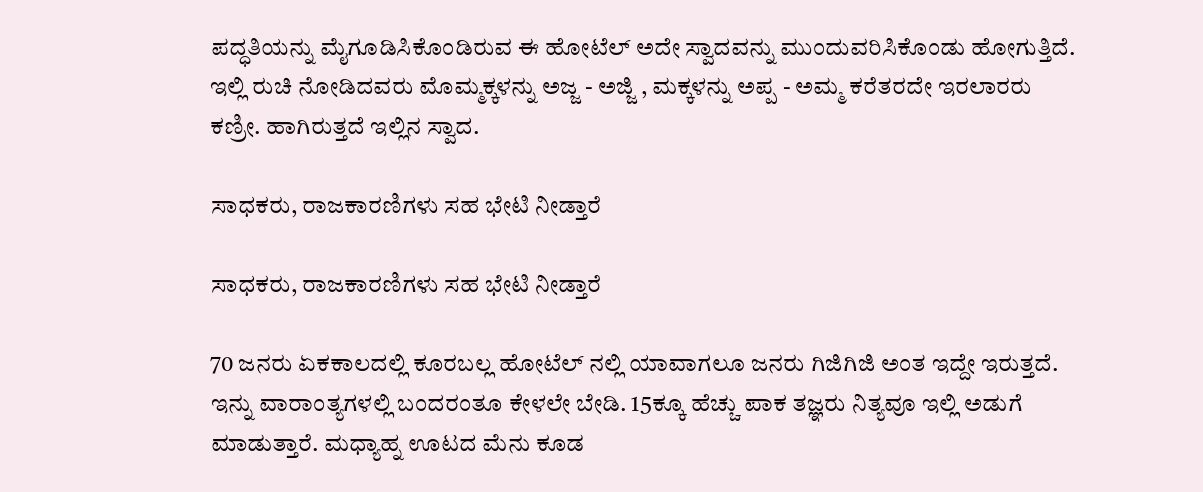ಪದ್ಧತಿಯನ್ನು ಮೈಗೂಡಿಸಿಕೊಂಡಿರುವ ಈ ಹೋಟೆಲ್ ಅದೇ ಸ್ವಾದವನ್ನು ಮುಂದುವರಿಸಿಕೊಂಡು ಹೋಗುತ್ತಿದೆ. ಇಲ್ಲಿ ರುಚಿ ನೋಡಿದವರು ಮೊಮ್ಮಕ್ಕಳನ್ನು ಅಜ್ಜ - ಅಜ್ಜಿ , ಮಕ್ಕಳನ್ನು ಅಪ್ಪ - ಅಮ್ಮ ಕರೆತರದೇ ಇರಲಾರರು ಕಣ್ರೀ. ಹಾಗಿರುತ್ತದೆ ಇಲ್ಲಿನ ಸ್ವಾದ.

ಸಾಧಕರು, ರಾಜಕಾರಣಿಗಳು ಸಹ ಭೇಟಿ ನೀಡ್ತಾರೆ

ಸಾಧಕರು, ರಾಜಕಾರಣಿಗಳು ಸಹ ಭೇಟಿ ನೀಡ್ತಾರೆ

70 ಜನರು ಏಕಕಾಲದಲ್ಲಿ ಕೂರಬಲ್ಲ ಹೋಟೆಲ್ ನಲ್ಲಿ ಯಾವಾಗಲೂ ಜನರು ಗಿಜಿಗಿಜಿ ಅಂತ ಇದ್ದೇ ಇರುತ್ತದೆ. ಇನ್ನು ವಾರಾಂತ್ಯಗಳಲ್ಲಿ ಬಂದರಂತೂ ಕೇಳಲೇ ಬೇಡಿ. 15ಕ್ಕೂ ಹೆಚ್ಚು ಪಾಕ ತಜ್ಞರು ನಿತ್ಯವೂ ಇಲ್ಲಿ ಅಡುಗೆ ಮಾಡುತ್ತಾರೆ. ಮಧ್ಯಾಹ್ನ ಊಟದ ಮೆನು ಕೂಡ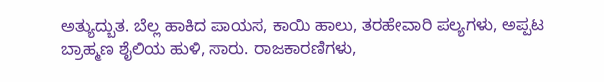ಅತ್ಯುದ್ಬುತ. ಬೆಲ್ಲ ಹಾಕಿದ ಪಾಯಸ, ಕಾಯಿ ಹಾಲು, ತರಹೇವಾರಿ ಪಲ್ಯಗಳು, ಅಪ್ಪಟ ಬ್ರಾಹ್ಮಣ ಶೈಲಿಯ ಹುಳಿ, ಸಾರು. ರಾಜಕಾರಣಿಗಳು,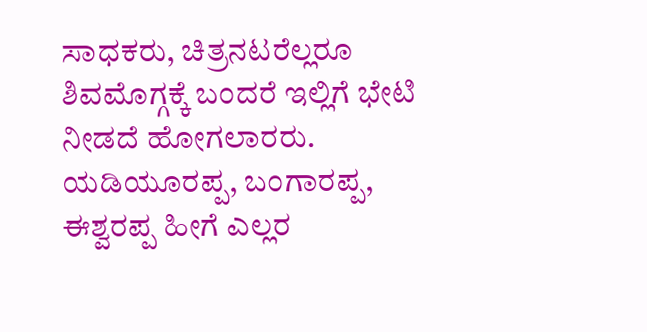ಸಾಧಕರು, ಚಿತ್ರನಟರೆಲ್ಲರೂ ಶಿವಮೊಗ್ಗಕ್ಕೆ ಬಂದರೆ ಇಲ್ಲಿಗೆ ಭೇಟಿ ನೀಡದೆ ಹೋಗಲಾರರು. ಯಡಿಯೂರಪ್ಪ, ಬಂಗಾರಪ್ಪ, ಈಶ್ವರಪ್ಪ ಹೀಗೆ ಎಲ್ಲರ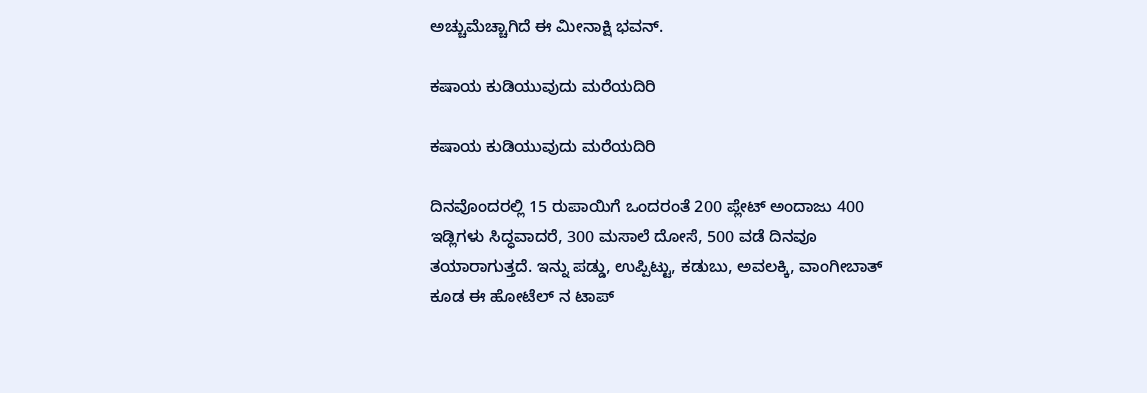ಅಚ್ಚುಮೆಚ್ಚಾಗಿದೆ ಈ ಮೀನಾಕ್ಷಿ ಭವನ್.

ಕಷಾಯ ಕುಡಿಯುವುದು ಮರೆಯದಿರಿ

ಕಷಾಯ ಕುಡಿಯುವುದು ಮರೆಯದಿರಿ

ದಿನವೊಂದರಲ್ಲಿ 15 ರುಪಾಯಿಗೆ ಒಂದರಂತೆ 200 ಪ್ಲೇಟ್ ಅಂದಾಜು 400 ಇಡ್ಲಿಗಳು ಸಿದ್ಧವಾದರೆ, 300 ಮಸಾಲೆ ದೋಸೆ, 500 ವಡೆ ದಿನವೂ ತಯಾರಾಗುತ್ತದೆ. ಇನ್ನು ಪಡ್ಡು, ಉಪ್ಪಿಟ್ಟು, ಕಡುಬು, ಅವಲಕ್ಕಿ, ವಾಂಗೀಬಾತ್ ಕೂಡ ಈ ಹೋಟೆಲ್ ನ ಟಾಪ್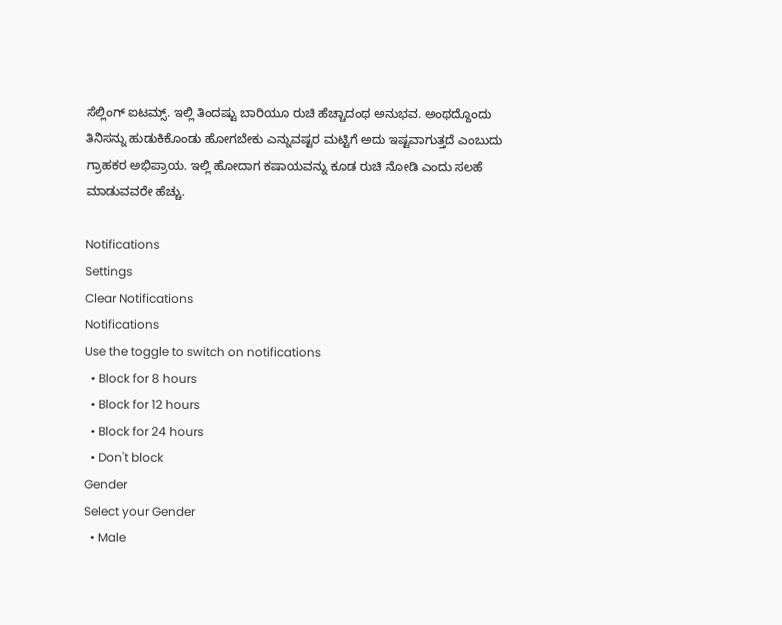ಸೆಲ್ಲಿಂಗ್ ಐಟಮ್ಸ್. ಇಲ್ಲಿ ತಿಂದಷ್ಟು ಬಾರಿಯೂ ರುಚಿ ಹೆಚ್ಚಾದಂಥ ಅನುಭವ. ಅಂಥದ್ದೊಂದು ತಿನಿಸನ್ನು ಹುಡುಕಿಕೊಂಡು ಹೋಗಬೇಕು ಎನ್ನುವಷ್ಟರ ಮಟ್ಟಿಗೆ ಅದು ಇಷ್ಟವಾಗುತ್ತದೆ ಎಂಬುದು ಗ್ರಾಹಕರ ಅಭಿಪ್ರಾಯ. ಇಲ್ಲಿ ಹೋದಾಗ ಕಷಾಯವನ್ನು ಕೂಡ ರುಚಿ ನೋಡಿ ಎಂದು ಸಲಹೆ ಮಾಡುವವರೇ ಹೆಚ್ಚು.

Notifications
Settings
Clear Notifications
Notifications
Use the toggle to switch on notifications
  • Block for 8 hours
  • Block for 12 hours
  • Block for 24 hours
  • Don't block
Gender
Select your Gender
  • Male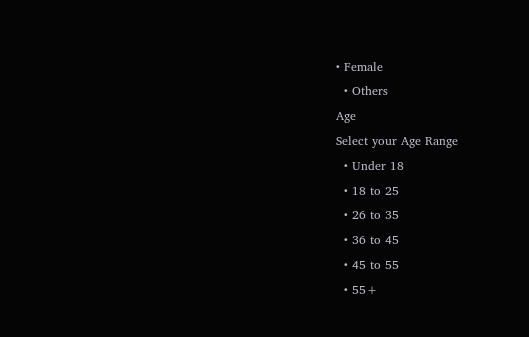• Female
  • Others
Age
Select your Age Range
  • Under 18
  • 18 to 25
  • 26 to 35
  • 36 to 45
  • 45 to 55
  • 55+